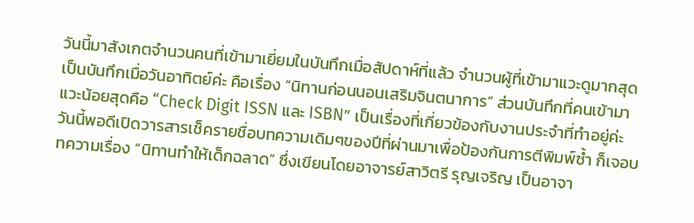วันนี้มาสังเกตจำนวนคนที่เข้ามาเยี่ยมในบันทึกเมื่อสัปดาห์ที่แล้ว จำนวนผู้ที่เข้ามาแวะดูมากสุดเป็นบันทึกเมื่อวันอาทิตย์ค่ะ คือเรื่อง “นิทานก่อนนอนเสริมจินตนาการ” ส่วนบันทึกที่คนเข้ามาแวะน้อยสุดคือ “Check Digit ISSN และ ISBN” เป็นเรื่องที่เกี่ยวข้องกับงานประจำที่ทำอยู่ค่ะ
วันนี้พอดีเปิดวารสารเช็ครายชื่อบทความเดิมๆของปีที่ผ่านมาเพื่อป้องกันการตีพิมพ์ซ้ำ ก็เจอบทความเรื่อง “นิทานทำให้เด็กฉลาด” ซึ่งเขียนโดยอาจารย์สาวิตรี รุญเจริญ เป็นอาจา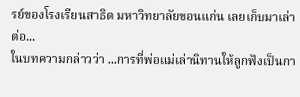รย์ของโรงเรียนสาธิต มหาวิทยาลัยขอนแก่น เลยเก็บมาเล่าต่อ...
ในบทความกล่าวว่า ...การที่พ่อแม่เล่านิทานให้ลูกฟังเป็นกา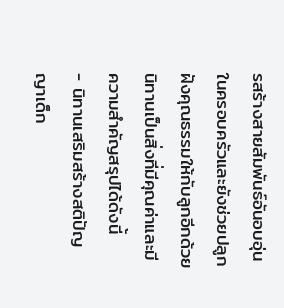รสร้างสายสัมพันธ์อันอบอุ่นในครอบครัวและยังช่วยปลูกฝังคุณธรรมให้กับลูกอีกด้วย นิทานเป็นสิ่งที่มีคุณค่าและมีความสำคัญสรุปได้ดังนี้
- นิทานเสริมสร้างสติปัญญาเด็ก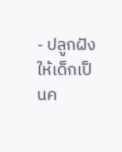- ปลูกฝังให้เด็กเป็นค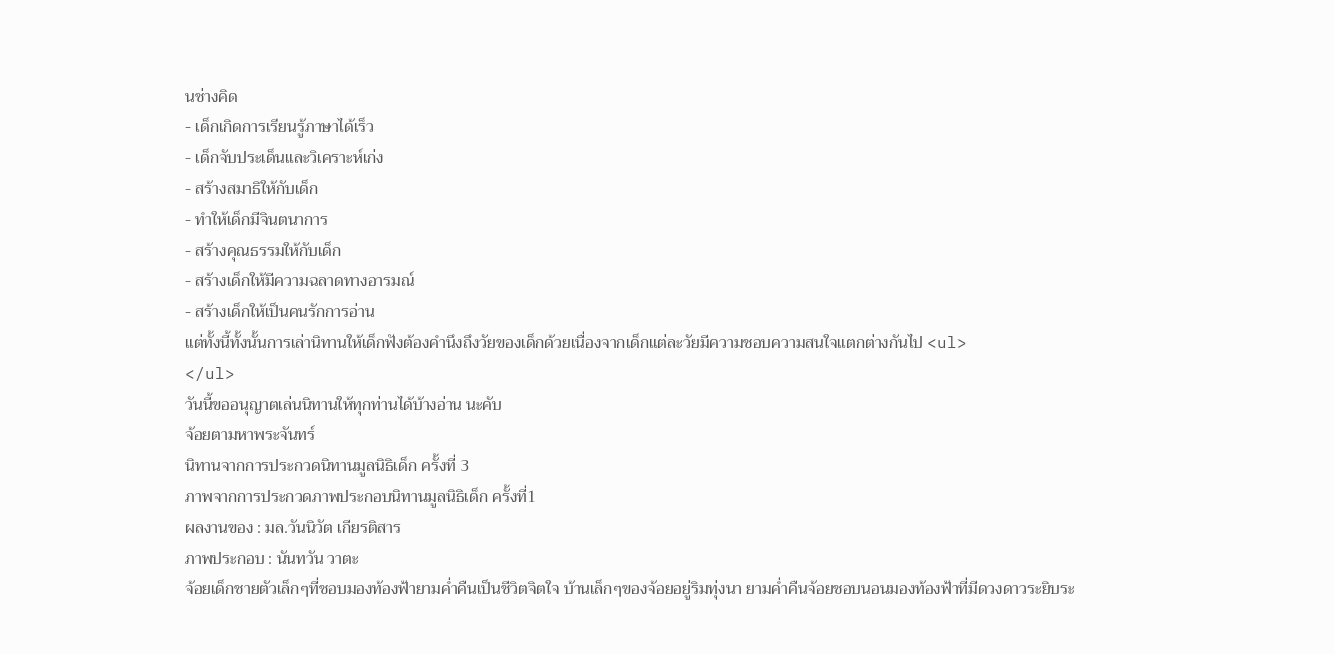นช่างคิด
- เด็กเกิดการเรียนรู้ภาษาได้เร็ว
- เด็กจับประเด็นและวิเคราะห์เก่ง
- สร้างสมาธิให้กับเด็ก
- ทำให้เด็กมีจินตนาการ
- สร้างคุณธรรมให้กับเด็ก
- สร้างเด็กให้มีความฉลาดทางอารมณ์
- สร้างเด็กให้เป็นคนรักการอ่าน
แต่ทั้งนี้ทั้งนั้นการเล่านิทานให้เด็กฟังต้องคำนึงถึงวัยของเด็กด้วยเนื่องจากเด็กแต่ละวัยมีความชอบความสนใจแตกต่างกันไป <ul>
</ul>
วันนี้ขออนุญาตเล่นนิทานให้ทุกท่านได้บ้างอ่าน นะคับ
จ้อยตามหาพระจันทร์
นิทานจากการประกวดนิทานมูลนิธิเด็ก ครั้งที่ 3
ภาพจากการประกวดภาพประกอบนิทานมูลนิธิเด็ก ครั้งที่1
ผลงานของ : มล.วันนิวัต เกียรติสาร
ภาพประกอบ : นันทวัน วาตะ
จ้อยเด็กชายตัวเล็กๆที่ชอบมองท้องฟ้ายามค่ำคืนเป็นชีวิตจิตใจ บ้านเล็กๆของจ้อยอยู่ริมทุ่งนา ยามค่ำคืนจ้อยชอบนอนมองท้องฟ้าที่มีดวงดาวระยิบระ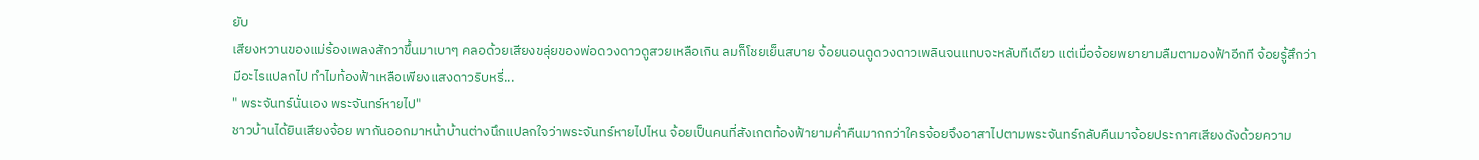ยับ
เสียงหวานของแม่ร้องเพลงสักวาขึ้นมาเบาๆ คลอด้วยเสียงขลุ่ยของพ่อดวงดาวดูสวยเหลือเกิน ลมก็โชยเย็นสบาย จ้อยนอนดูดวงดาวเพลินจนแทบจะหลับทีเดียว แต่เมื่อจ้อยพยายามลืมตามองฟ้าอีกที จ้อยรู้สึกว่ามีอะไรแปลกไป ทำไมท้องฟ้าเหลือเพียงแสงดาวริบหรี่...
" พระจันทร์นั่นเอง พระจันทร์หายไป"
ชาวบ้านได้ยินเสียงจ้อย พากันออกมาหน้าบ้านต่างนึกแปลกใจว่าพระจันทร์หายไปไหน จ้อยเป็นคนที่สังเกตท้องฟ้ายามค่ำคืนมากกว่าใครจ้อยจึงอาสาไปตามพระจันทร์กลับคืนมาจ้อยประกาศเสียงดังด้วยความ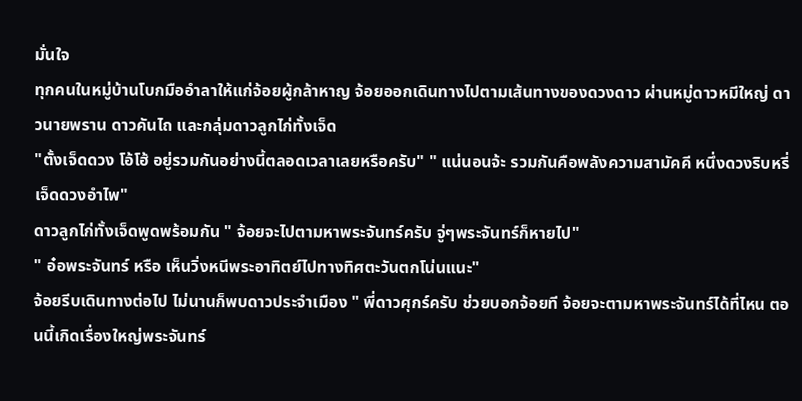มั่นใจ
ทุกคนในหมู่บ้านโบกมืออำลาให้แก่จ้อยผู้กล้าหาญ จ้อยออกเดินทางไปตามเส้นทางของดวงดาว ผ่านหมู่ดาวหมีใหญ่ ดาวนายพราน ดาวคันไถ และกลุ่มดาวลูกไก่ทั้งเจ็ด
"ตั้งเจ็ดดวง โอ้โฮ้ อยู่รวมกันอย่างนี้ตลอดเวลาเลยหรือครับ" " แน่นอนจ้ะ รวมกันคือพลังความสามัคคี หนึ่งดวงริบหรี่ เจ็ดดวงอำไพ"
ดาวลูกไก่ทั้งเจ็ดพูดพร้อมกัน " จ้อยจะไปตามหาพระจันทร์ครับ จู่ๆพระจันทร์ก็หายไป"
" อ๋อพระจันทร์ หรือ เห็นวิ่งหนีพระอาทิตย์ไปทางทิศตะวันตกโน่นแนะ"
จ้อยรีบเดินทางต่อไป ไม่นานก็พบดาวประจำเมือง " พี่ดาวศุกร์ครับ ช่วยบอกจ้อยที จ้อยจะตามหาพระจันทร์ได้ที่ไหน ตอนนี้เกิดเรื่องใหญ่พระจันทร์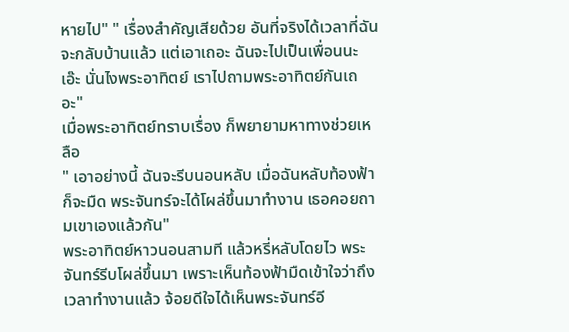หายไป" " เรื่องสำคัญเสียด้วย อันที่จริงได้เวลาที่ฉันจะกลับบ้านแล้ว แต่เอาเถอะ ฉันจะไปเป็นเพื่อนนะ เอ๊ะ นั่นไงพระอาทิตย์ เราไปถามพระอาทิตย์กันเถอะ"
เมื่อพระอาทิตย์ทราบเรื่อง ก็พยายามหาทางช่วยเหลือ
" เอาอย่างนี้ ฉันจะรีบนอนหลับ เมื่อฉันหลับท้องฟ้าก็จะมืด พระจันทร์จะได้โผล่ขึ้นมาทำงาน เธอคอยถามเขาเองแล้วกัน"
พระอาทิตย์หาวนอนสามที แล้วหรี่หลับโดยไว พระจันทร์รีบโผล่ขึ้นมา เพราะเห็นท้องฟ้ามืดเข้าใจว่าถึงเวลาทำงานแล้ว จ้อยดีใจได้เห็นพระจันทร์อี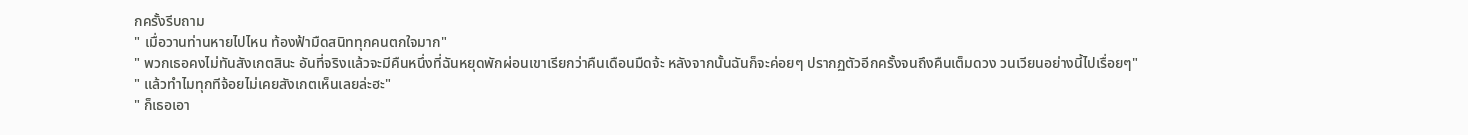กครั้งรีบถาม
" เมื่อวานท่านหายไปไหน ท้องฟ้ามืดสนิททุกคนตกใจมาก"
" พวกเธอคงไม่ทันสังเกตสินะ อันที่จริงแล้วจะมีคืนหนึ่งที่ฉันหยุดพักผ่อนเขาเรียกว่าคืนเดือนมืดจ้ะ หลังจากนั้นฉันก็จะค่อยๆ ปรากฏตัวอีกครั้งจนถึงคืนเต็มดวง วนเวียนอย่างนี้ไปเรื่อยๆ"
" แล้วทำไมทุกทีจ้อยไม่เคยสังเกตเห็นเลยล่ะฮะ"
" ก็เธอเอา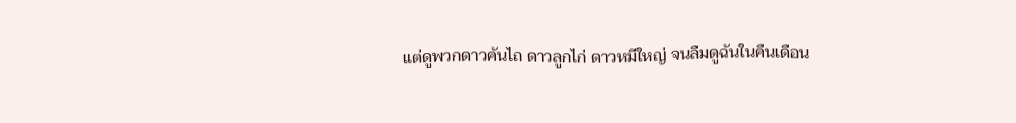แต่ดูพวกดาวคันไถ ดาวลูกไก่ ดาวหมีใหญ่ จนลืมดูฉันในคืนเดือน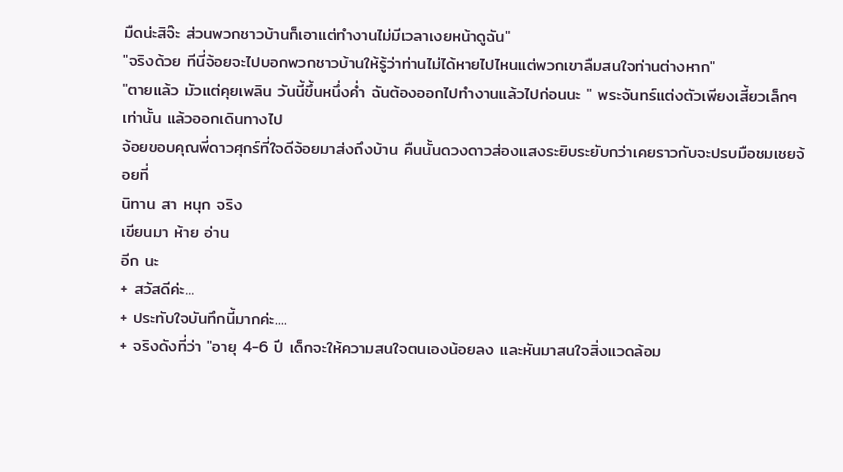มืดน่ะสิจ๊ะ ส่วนพวกชาวบ้านก็เอาแต่ทำงานไม่มีเวลาเงยหน้าดูฉัน"
"จริงด้วย ทีนี่จ้อยจะไปบอกพวกชาวบ้านให้รู้ว่าท่านไม่ได้หายไปไหนแต่พวกเขาลืมสนใจท่านต่างหาก"
"ตายแล้ว มัวแต่คุยเพลิน วันนี้ขึ้นหนึ่งค่ำ ฉันต้องออกไปทำงานแล้วไปก่อนนะ " พระจันทร์แต่งตัวเพียงเสี้ยวเล็กๆเท่านั้น แล้วออกเดินทางไป
จ้อยขอบคุณพี่ดาวศุกร์ที่ใจดีจ้อยมาส่งถึงบ้าน คืนนั้นดวงดาวส่องแสงระยิบระยับกว่าเคยราวกับจะปรบมือชมเชยจ้อยที่
นิทาน สา หนุก จริง
เขียนมา ห้าย อ่าน
อีก นะ
+ สวัสดีค่ะ...
+ ประทับใจบันทึกนี้มากค่ะ....
+ จริงดังที่ว่า "อายุ 4-6 ปี เด็กจะให้ความสนใจตนเองน้อยลง และหันมาสนใจสิ่งแวดล้อม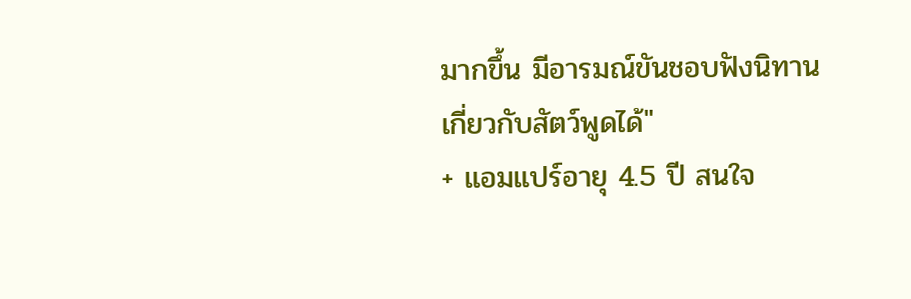มากขึ้น มีอารมณ์ขันชอบฟังนิทานเกี่ยวกับสัตว์พูดได้"
+ แอมแปร์อายุ 4.5 ปี สนใจ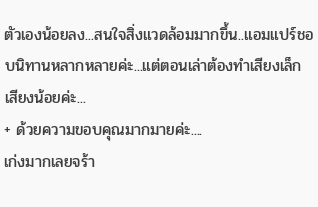ตัวเองน้อยลง...สนใจสิ่งแวดล้อมมากขึ้น..แอมแปร์ชอบนิทานหลากหลายค่ะ...แต่ตอนเล่าต้องทำเสียงเล็กเสียงน้อยค่ะ...
+ ด้วยความขอบคุณมากมายค่ะ....
เก่งมากเลยจร้า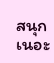สนุกเนอะ